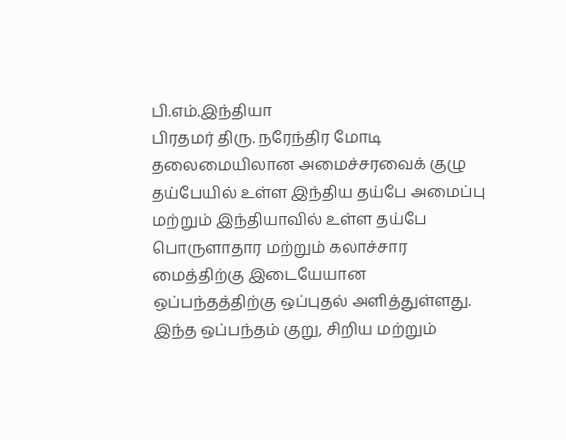பி.எம்.இந்தியா
பிரதமர் திரு. நரேந்திர மோடி தலைமையிலான அமைச்சரவைக் குழு தய்பேயில் உள்ள இந்திய தய்பே அமைப்பு மற்றும் இந்தியாவில் உள்ள தய்பே பொருளாதார மற்றும் கலாச்சார மைத்திற்கு இடையேயான ஒப்பந்தத்திற்கு ஒப்புதல் அளித்துள்ளது. இந்த ஒப்பந்தம் குறு, சிறிய மற்றும்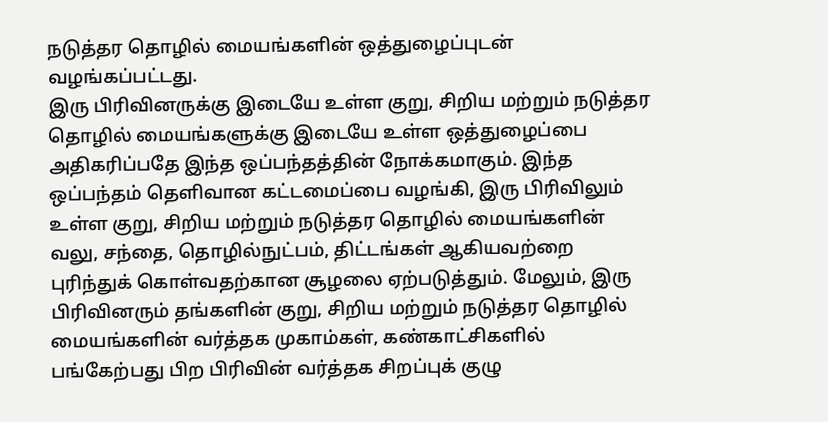நடுத்தர தொழில் மையங்களின் ஒத்துழைப்புடன் வழங்கப்பட்டது.
இரு பிரிவினருக்கு இடையே உள்ள குறு, சிறிய மற்றும் நடுத்தர தொழில் மையங்களுக்கு இடையே உள்ள ஒத்துழைப்பை அதிகரிப்பதே இந்த ஒப்பந்தத்தின் நோக்கமாகும். இந்த ஒப்பந்தம் தெளிவான கட்டமைப்பை வழங்கி, இரு பிரிவிலும் உள்ள குறு, சிறிய மற்றும் நடுத்தர தொழில் மையங்களின் வலு, சந்தை, தொழில்நுட்பம், திட்டங்கள் ஆகியவற்றை புரிந்துக் கொள்வதற்கான சூழலை ஏற்படுத்தும். மேலும், இரு பிரிவினரும் தங்களின் குறு, சிறிய மற்றும் நடுத்தர தொழில் மையங்களின் வர்த்தக முகாம்கள், கண்காட்சிகளில் பங்கேற்பது பிற பிரிவின் வர்த்தக சிறப்புக் குழு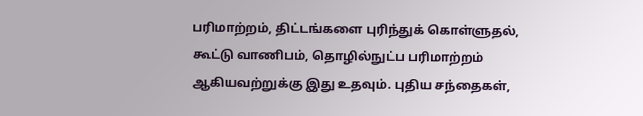பரிமாற்றம், திட்டங்களை புரிந்துக் கொள்ளுதல், கூட்டு வாணிபம், தொழில்நுட்ப பரிமாற்றம் ஆகியவற்றுக்கு இது உதவும். புதிய சந்தைகள்,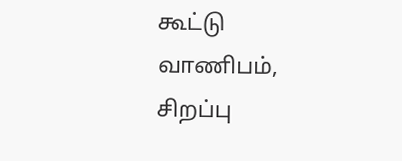கூட்டு வாணிபம், சிறப்பு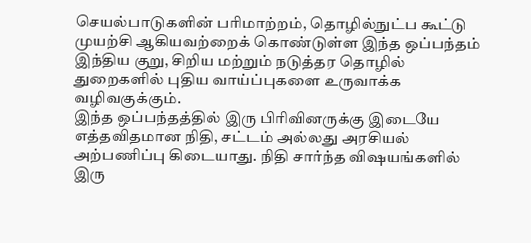செயல்பாடுகளின் பரிமாற்றம், தொழில்நுட்ப கூட்டு முயற்சி ஆகியவற்றைக் கொண்டுள்ள இந்த ஒப்பந்தம் இந்திய குறு, சிறிய மற்றும் நடுத்தர தொழில் துறைகளில் புதிய வாய்ப்புகளை உருவாக்க வழிவகுக்கும்.
இந்த ஒப்பந்தத்தில் இரு பிரிவினருக்கு இடையே எத்தவிதமான நிதி, சட்டம் அல்லது அரசியல் அற்பணிப்பு கிடையாது. நிதி சார்ந்த விஷயங்களில் இரு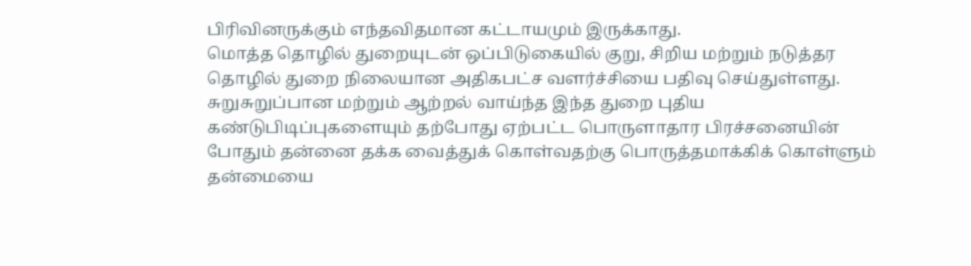பிரிவினருக்கும் எந்தவிதமான கட்டாயமும் இருக்காது.
மொத்த தொழில் துறையுடன் ஒப்பிடுகையில் குறு, சிறிய மற்றும் நடுத்தர தொழில் துறை நிலையான அதிகபட்ச வளர்ச்சியை பதிவு செய்துள்ளது. சுறுசுறுப்பான மற்றும் ஆற்றல் வாய்ந்த இந்த துறை புதிய கண்டுபிடிப்புகளையும் தற்போது ஏற்பட்ட பொருளாதார பிரச்சனையின் போதும் தன்னை தக்க வைத்துக் கொள்வதற்கு பொருத்தமாக்கிக் கொள்ளும் தன்மையை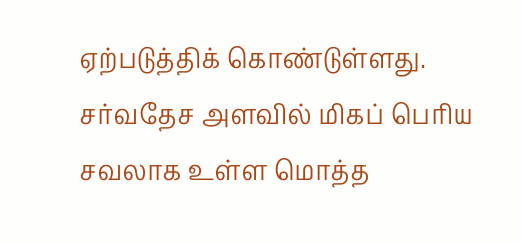ஏற்படுத்திக் கொண்டுள்ளது. சர்வதேச அளவில் மிகப் பெரிய சவலாக உள்ள மொத்த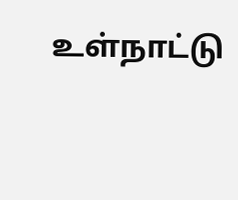உள்நாட்டு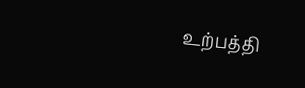உற்பத்தி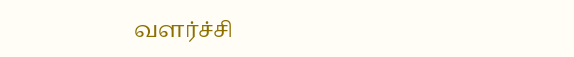வளர்ச்சி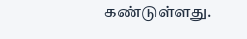கண்டுள்ளது.